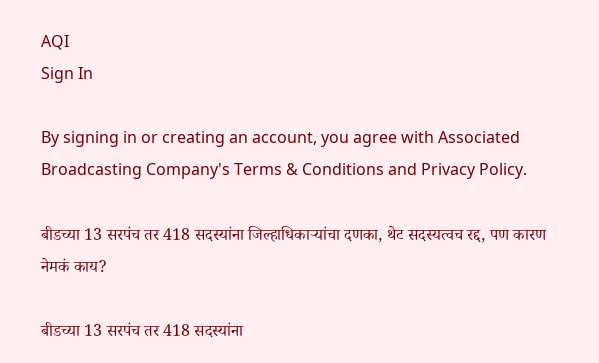AQI
Sign In

By signing in or creating an account, you agree with Associated Broadcasting Company's Terms & Conditions and Privacy Policy.

बीडच्या 13 सरपंच तर 418 सदस्यांना जिल्हाधिकाऱ्यांचा दणका, थेट सदस्यत्वच रद्द, पण कारण नेमकं काय?

बीडच्या 13 सरपंच तर 418 सदस्यांना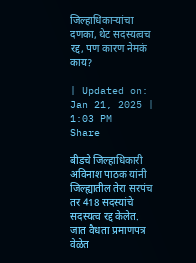जिल्हाधिकाऱ्यांचा दणका, थेट सदस्यत्वच रद्द, पण कारण नेमकं काय?

| Updated on: Jan 21, 2025 | 1:03 PM
Share

बीडचे जिल्हाधिकारी अविनाश पाठक यांनी जिल्ह्यातील तेरा सरपंच तर 418 सदस्यांचे सदस्यत्व रद्द केलेत. जात वैधता प्रमाणपत्र वेळेत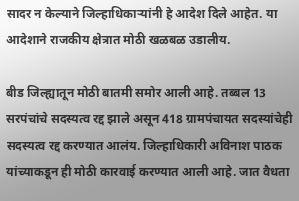सादर न केल्याने जिल्हाधिकाऱ्यांनी हे आदेश दिले आहेत. या आदेशाने राजकीय क्षेत्रात मोठी खळबळ उडालीय.

बीड जिल्ह्यातून मोठी बातमी समोर आली आहे. तब्बल 13 सरपंचांचे सदस्यत्व रद्द झाले असून 418 ग्रामपंचायत सदस्यांचेही सदस्यत्व रद्द करण्यात आलंय. जिल्हाधिकारी अविनाश पाठक यांच्याकडून ही मोठी कारवाई करण्यात आली आहे. जात वैधता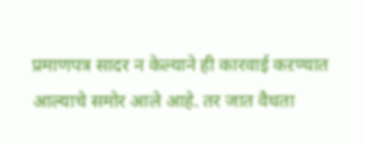प्रमाणपत्र सादर न केल्याने ही कारवाई कऱण्यात आल्याचे समोर आले आहे. तर जात वैधता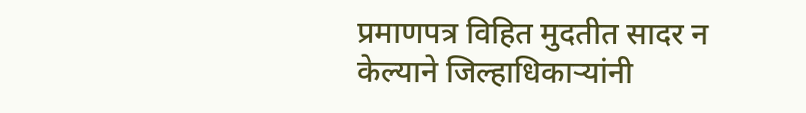प्रमाणपत्र विहित मुदतीत सादर न केल्याने जिल्हाधिकाऱ्यांनी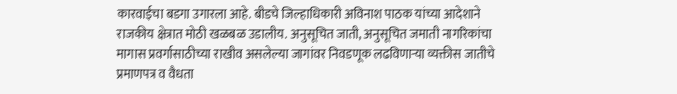कारवाईचा बडगा उगारला आहे. बीडचे जिल्हाधिकारी अविनाश पाठक यांच्या आदेशाने राजकीय क्षेत्रात मोठी खळबळ उडालीय. अनुसूचित जाती, अनुसूचित जमाती नागरिकांचा मागास प्रवर्गासाठीच्या राखीव असलेल्या जागांवर निवडणूक लढविणाऱ्या व्यक्तीस जातीचे प्रमाणपत्र व वैधता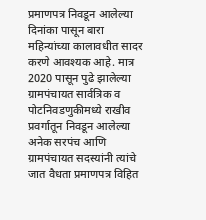प्रमाणपत्र निवडून आलेल्या दिनांका पासून बारा महिन्यांच्या कालावधीत सादर करणे आवश्यक आहे. मात्र 2020 पासून पुढे झालेल्या ग्रामपंचायत सार्वत्रिक व पोटनिवडणुकीमध्ये राखीव प्रवर्गातून निवडून आलेल्या अनेक सरपंच आणि ग्रामपंचायत सदस्यांनी त्यांचे जात वैधता प्रमाणपत्र विहित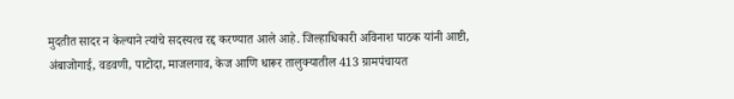मुदतीत सादर न केल्याने त्यांचे सदस्यत्व रद्द करण्यात आले आहे. जिल्हाधिकारी अविनाश पाठक यांनी आष्टी, अंबाजोगाई, वडवणी, पाटोदा, माजलगाव, केज आणि धारूर तालुक्यातील 413 ग्रामपंचायत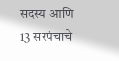सदस्य आणि 13 सरपंचाचे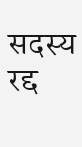सदस्य रद्द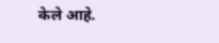केले आहे.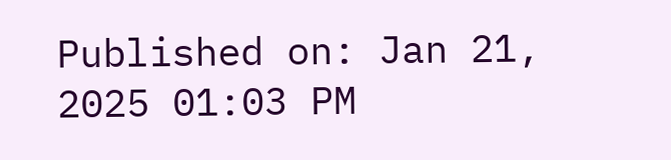Published on: Jan 21, 2025 01:03 PM